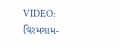VIDEO: વિરમગામ-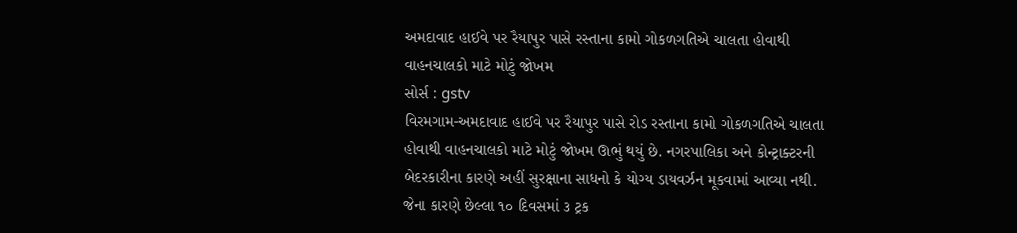અમદાવાદ હાઈવે પર રૈયાપુર પાસે રસ્તાના કામો ગોકળગતિએ ચાલતા હોવાથી વાહનચાલકો માટે મોટું જોખમ
સોર્સ : gstv
વિરમગામ-અમદાવાદ હાઈવે પર રૈયાપુર પાસે રોડ રસ્તાના કામો ગોકળગતિએ ચાલતા હોવાથી વાહનચાલકો માટે મોટું જોખમ ઊભું થયું છે. નગરપાલિકા અને કોન્ટ્રાક્ટરની બેદરકારીના કારણે અહીં સુરક્ષાના સાધનો કે યોગ્ય ડાયવર્ઝન મૂકવામાં આવ્યા નથી. જેના કારણે છેલ્લા ૧૦ દિવસમાં ૩ ટ્રક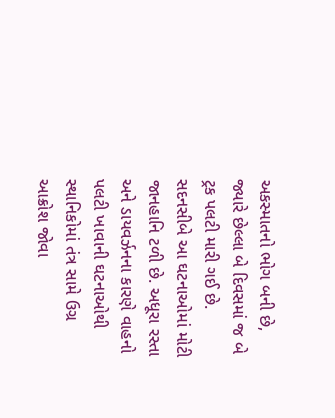અકસ્માતનો ભોગ બની છે, જ્યારે છેલ્લા બે દિવસમાં જ બે ટ્રક પલટી મારી ગઈ છે. સદનસીબે આ ઘટનાઓમાં મોટી જાનહાનિ ટળી છે. અધૂરા રસ્તા અને ડાયવર્ઝનના કારણે વાહનો પલટી ખાવાની ઘટનાઓથી સ્થાનિકોમાં તંત્ર સામે ઉગ્ર આક્રોશ જોવા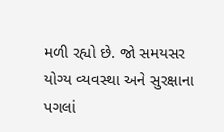મળી રહ્યો છે. જો સમયસર યોગ્ય વ્યવસ્થા અને સુરક્ષાના પગલાં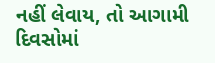નહીં લેવાય, તો આગામી દિવસોમાં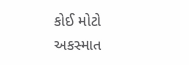કોઈ મોટો અકસ્માત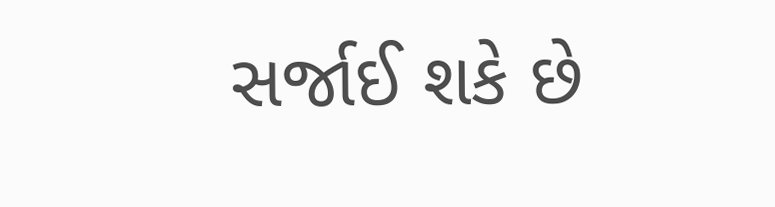સર્જાઈ શકે છે